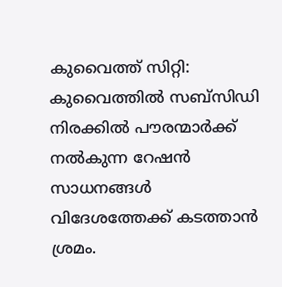കുവൈത്ത് സിറ്റി: കുവൈത്തിൽ സബ്സിഡി നിരക്കിൽ പൗരന്മാർക്ക് നൽകുന്ന റേഷൻ സാധനങ്ങൾ വിദേശത്തേക്ക് കടത്താൻ ശ്രമം.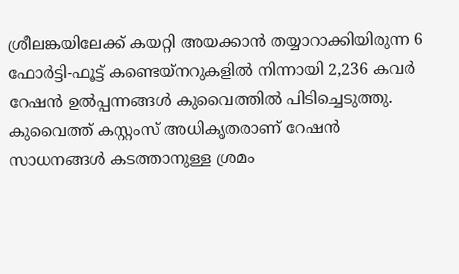ശ്രീലങ്കയിലേക്ക് കയറ്റി അയക്കാൻ തയ്യാറാക്കിയിരുന്ന 6 ഫോർട്ടി-ഫൂട്ട് കണ്ടെയ്നറുകളിൽ നിന്നായി 2,236 കവർ റേഷൻ ഉൽപ്പന്നങ്ങൾ കുവൈത്തിൽ പിടിച്ചെടുത്തു. കുവൈത്ത് കസ്റ്റംസ് അധികൃതരാണ് റേഷൻ സാധനങ്ങൾ കടത്താനുള്ള ശ്രമം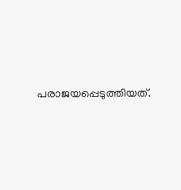പരാജയപ്പെടുത്തിയത്.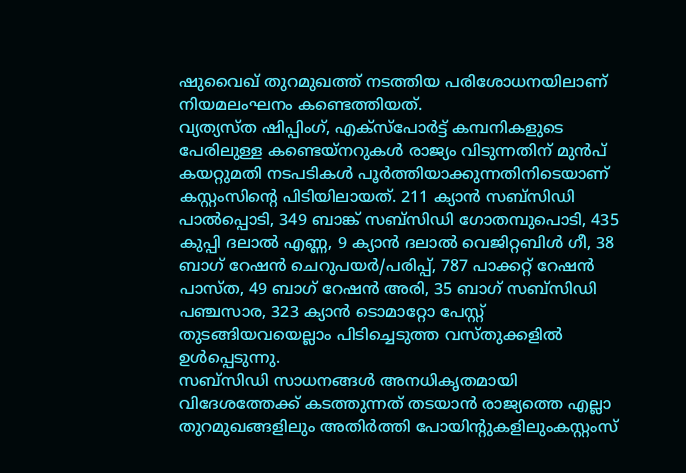ഷുവൈഖ് തുറമുഖത്ത് നടത്തിയ പരിശോധനയിലാണ് നിയമലംഘനം കണ്ടെത്തിയത്.
വ്യത്യസ്ത ഷിപ്പിംഗ്, എക്സ്പോർട്ട് കമ്പനികളുടെ പേരിലുള്ള കണ്ടെയ്നറുകൾ രാജ്യം വിടുന്നതിന് മുൻപ് കയറ്റുമതി നടപടികൾ പൂർത്തിയാക്കുന്നതിനിടെയാണ് കസ്റ്റംസിന്റെ പിടിയിലായത്. 211 ക്യാൻ സബ്സിഡി പാൽപ്പൊടി, 349 ബാങ്ക് സബ്സിഡി ഗോതമ്പുപൊടി, 435 കുപ്പി ദലാൽ എണ്ണ, 9 ക്യാൻ ദലാൽ വെജിറ്റബിൾ ഗീ, 38 ബാഗ് റേഷൻ ചെറുപയർ/പരിപ്പ്, 787 പാക്കറ്റ് റേഷൻ പാസ്ത, 49 ബാഗ് റേഷൻ അരി, 35 ബാഗ് സബ്സിഡി പഞ്ചസാര, 323 ക്യാൻ ടൊമാറ്റോ പേസ്റ്റ് തുടങ്ങിയവയെല്ലാം പിടിച്ചെടുത്ത വസ്തുക്കളിൽ ഉൾപ്പെടുന്നു.
സബ്സിഡി സാധനങ്ങൾ അനധികൃതമായി വിദേശത്തേക്ക് കടത്തുന്നത് തടയാൻ രാജ്യത്തെ എല്ലാ തുറമുഖങ്ങളിലും അതിർത്തി പോയിന്റുകളിലുംകസ്റ്റംസ്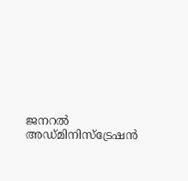ജനറൽ അഡ്മിനിസ്ട്രേഷൻ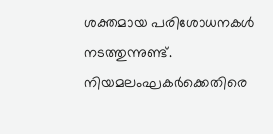ശക്തമായ പരിശോധനകൾ നടത്തുന്നുണ്ട്. നിയമലംഘകർക്കെതിരെ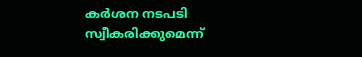കർശന നടപടി സ്വീകരിക്കുമെന്ന്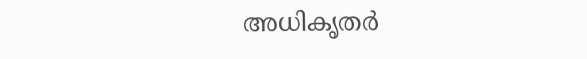അധികൃതർ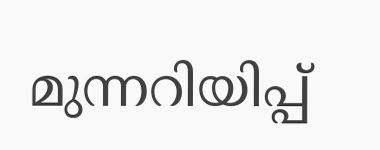മുന്നറിയിപ്പ്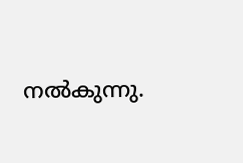നൽകുന്നു.